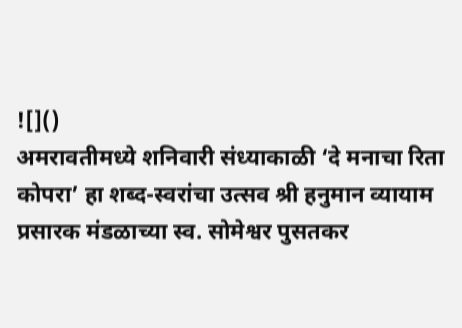![]()
अमरावतीमध्ये शनिवारी संध्याकाळी ‘दे मनाचा रिता कोपरा’ हा शब्द-स्वरांचा उत्सव श्री हनुमान व्यायाम प्रसारक मंडळाच्या स्व. सोमेश्वर पुसतकर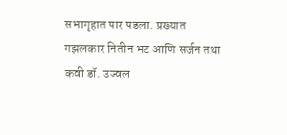सभागृहात पार पडला. प्रख्यात गझलकार नितीन भट आणि सर्जन तथा कवी डॉ. उज्वल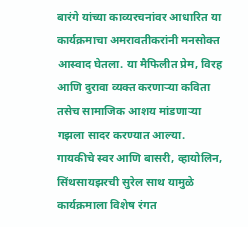बारंगे यांच्या काव्यरचनांवर आधारित या कार्यक्रमाचा अमरावतीकरांनी मनसोक्त आस्वाद घेतला. या मैफिलीत प्रेम, विरह आणि दुरावा व्यक्त करणाऱ्या कविता तसेच सामाजिक आशय मांडणाऱ्या गझला सादर करण्यात आल्या. गायकीचे स्वर आणि बासरी, व्हायोलिन, सिंथसायझरची सुरेल साथ यामुळे कार्यक्रमाला विशेष रंगत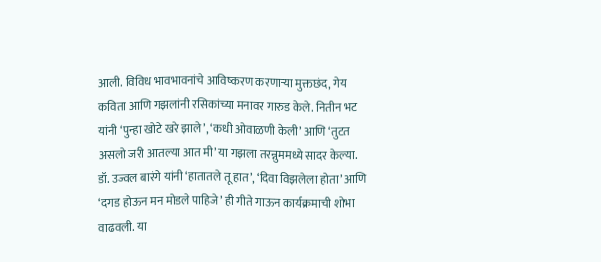आली. विविध भावभावनांचे आविष्करण करणाऱ्या मुक्तछंद, गेय कविता आणि गझलांनी रसिकांच्या मनावर गारुड केले. नितीन भट यांनी ‘पुन्हा खोटे खरे झाले’, ‘कधी ओवाळणी केली’ आणि ‘तुटत असलो जरी आतल्या आत मी’ या गझला तरन्नुममध्ये सादर केल्या. डॉ. उज्वल बारंगे यांनी ‘हातातले तू हात’, ‘दिवा विझलेला होता’ आणि ‘दगड होऊन मन मोडले पाहिजे’ ही गीते गाऊन कार्यक्रमाची शोभा वाढवली. या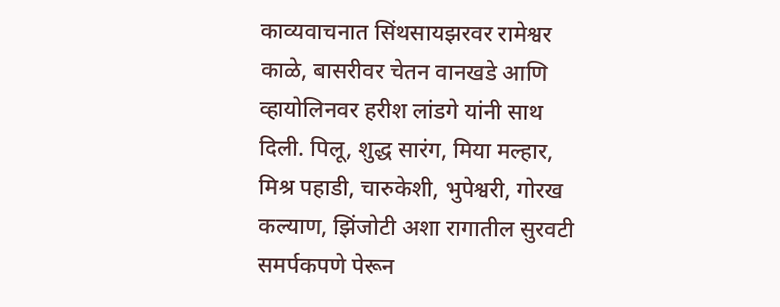काव्यवाचनात सिंथसायझरवर रामेश्वर काळे, बासरीवर चेतन वानखडे आणि व्हायोलिनवर हरीश लांडगे यांनी साथ दिली. पिलू, शुद्ध सारंग, मिया मल्हार, मिश्र पहाडी, चारुकेशी, भुपेश्वरी, गोरख कल्याण, झिंजोटी अशा रागातील सुरवटी समर्पकपणे पेरून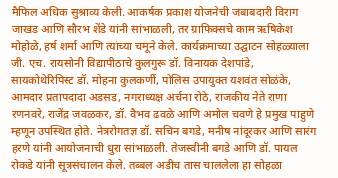मैफिल अधिक सुश्राव्य केली. आकर्षक प्रकाश योजनेची जबाबदारी विराग जाखड आणि सौरभ शेंडे यांनी सांभाळली, तर ग्राफिक्सचे काम ऋषिकेश मोहोळे, हर्ष शर्मा आणि त्यांच्या चमूने केले. कार्यक्रमाच्या उद्घाटन सोहळ्याला जी. एच. रायसोनी विद्यापीठाचे कुलगुरू डॉ. विनायक देशपांडे, सायकोथेरिपिस्ट डॉ. मोहना कुलकर्णी, पोलिस उपायुक्त यशवंत सोळंके, आमदार प्रतापदादा अडसड, नगराध्यक्ष अर्चना रोठे, राजकीय नेते राणा रणनवरे, राजेंद्र जवळकर, डॉ. वैभव ढवळे आणि अमोल चवणे हे प्रमुख पाहुणे म्हणून उपस्थित होते. नेत्ररोगतज्ञ डॉ. सचिन बगडे, मनीष नांदूरकर आणि सारंग हरणे यांनी आयोजनाची धुरा सांभाळली. तेजस्वीनी बगडे आणि डॉ. पायल रोकडे यांनी सूत्रसंचालन केले. तब्बल अडीच तास चाललेला हा सोहळा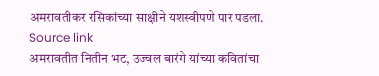अमरावतीकर रसिकांच्या साक्षीने यशस्वीपणे पार पडला.
Source link
अमरावतीत नितीन भट, उज्वल बारंगे यांच्या कवितांचा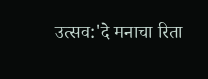उत्सव:'दे मनाचा रिता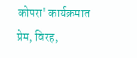कोपरा' कार्यक्रमात प्रेम, विरह,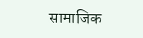सामाजिक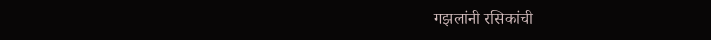गझलांनी रसिकांची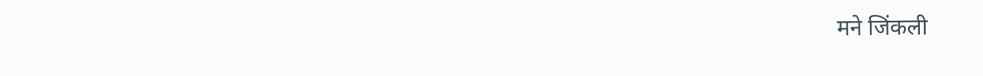मने जिंकली